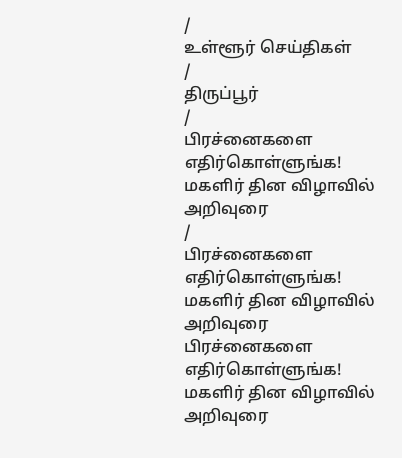/
உள்ளூர் செய்திகள்
/
திருப்பூர்
/
பிரச்னைகளை எதிர்கொள்ளுங்க! மகளிர் தின விழாவில் அறிவுரை
/
பிரச்னைகளை எதிர்கொள்ளுங்க! மகளிர் தின விழாவில் அறிவுரை
பிரச்னைகளை எதிர்கொள்ளுங்க! மகளிர் தின விழாவில் அறிவுரை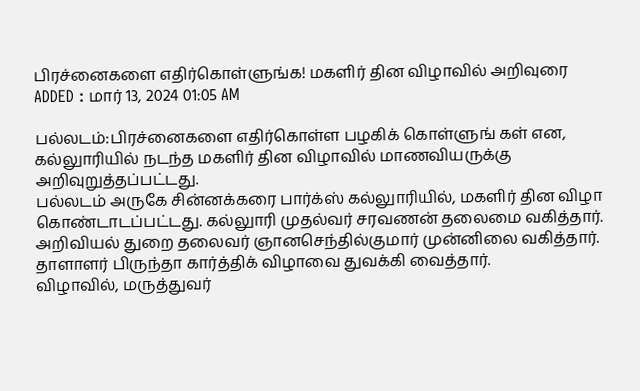பிரச்னைகளை எதிர்கொள்ளுங்க! மகளிர் தின விழாவில் அறிவுரை
ADDED : மார் 13, 2024 01:05 AM

பல்லடம்:பிரச்னைகளை எதிர்கொள்ள பழகிக் கொள்ளுங் கள் என, கல்லுாரியில் நடந்த மகளிர் தின விழாவில் மாணவியருக்கு அறிவுறுத்தப்பட்டது.
பல்லடம் அருகே சின்னக்கரை பார்க்ஸ் கல்லுாரியில், மகளிர் தின விழா கொண்டாடப்பட்டது. கல்லுாரி முதல்வர் சரவணன் தலைமை வகித்தார். அறிவியல் துறை தலைவர் ஞானசெந்தில்குமார் முன்னிலை வகித்தார். தாளாளர் பிருந்தா கார்த்திக் விழாவை துவக்கி வைத்தார்.
விழாவில், மருத்துவர்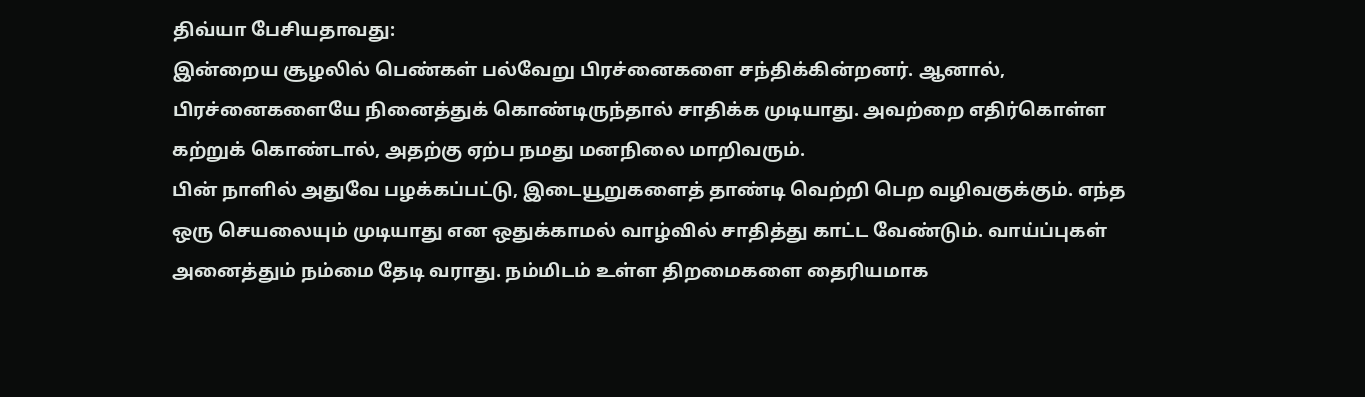திவ்யா பேசியதாவது:
இன்றைய சூழலில் பெண்கள் பல்வேறு பிரச்னைகளை சந்திக்கின்றனர். ஆனால், பிரச்னைகளையே நினைத்துக் கொண்டிருந்தால் சாதிக்க முடியாது. அவற்றை எதிர்கொள்ள கற்றுக் கொண்டால், அதற்கு ஏற்ப நமது மனநிலை மாறிவரும்.
பின் நாளில் அதுவே பழக்கப்பட்டு, இடையூறுகளைத் தாண்டி வெற்றி பெற வழிவகுக்கும். எந்த ஒரு செயலையும் முடியாது என ஒதுக்காமல் வாழ்வில் சாதித்து காட்ட வேண்டும். வாய்ப்புகள் அனைத்தும் நம்மை தேடி வராது. நம்மிடம் உள்ள திறமைகளை தைரியமாக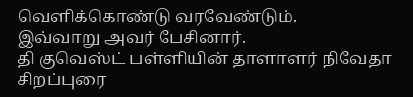வெளிக்கொண்டு வரவேண்டும்.
இவ்வாறு அவர் பேசினார்.
தி குவெஸ்ட் பள்ளியின் தாளாளர் நிவேதா சிறப்புரை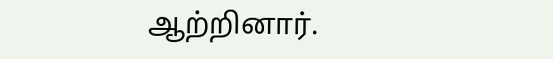ஆற்றினார்.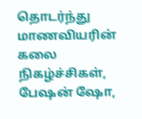தொடர்ந்து மாணவியரின் கலை நிகழ்ச்சிகள், பேஷன் ஷோ,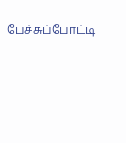பேச்சுப்போட்டி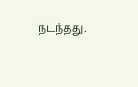நடந்தது.